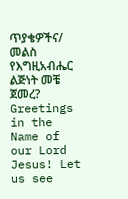ጥያቄዎችና/ መልስ የእግዚአብሔር ልጅነት መቼ ጀመረ? Greetings in the Name of our Lord Jesus! Let us see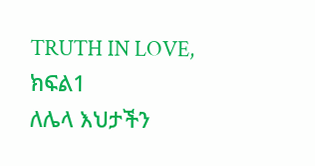TRUTH IN LOVE,
ክፍል1
ለሌላ እህታችን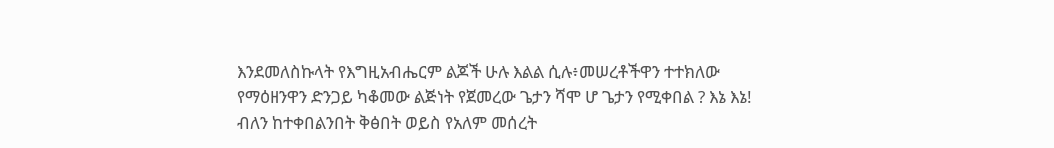እንደመለስኩላት የእግዚአብሔርም ልጆች ሁሉ እልል ሲሉ፥መሠረቶችዋን ተተክለው የማዕዘንዋን ድንጋይ ካቆመው ልጅነት የጀመረው ጌታን ሻሞ ሆ ጌታን የሚቀበል ? እኔ እኔ! ብለን ከተቀበልንበት ቅፅበት ወይስ የአለም መሰረት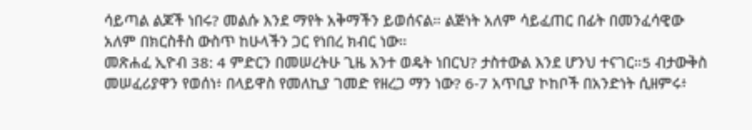ሳይጣል ልጆች ነበሩ? መልሱ እንደ ማየት አቅማችን ይወሰናል። ልጅነት አለም ሳይፈጠር በፊት በመንፈሳዊው አለም በክርስቶስ ውስጥ ከሁላችን ጋር የነበረ ክብር ነው።
መጽሐፈ ኢዮብ 38: 4 ምድርን በመሠረትሁ ጊዜ አንተ ወዴት ነበርህ? ታስተውል እንደ ሆንህ ተናገር።5 ብታውቅስ መሠፈሪያዋን የወሰነ፥ በላይዋስ የመለኪያ ገመድ የዘረጋ ማን ነው? 6-7 አጥቢያ ኮከቦች በአንድነት ሲዘምሩ፥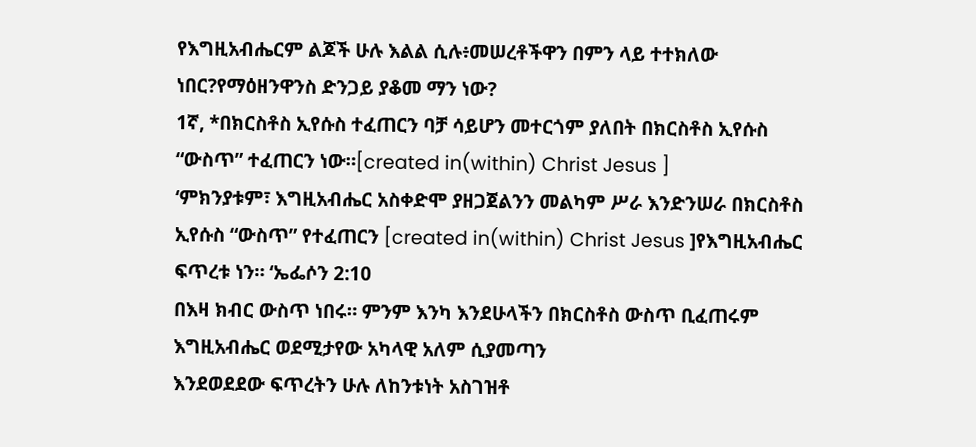የእግዚአብሔርም ልጆች ሁሉ እልል ሲሉ፥መሠረቶችዋን በምን ላይ ተተክለው ነበር?የማዕዘንዋንስ ድንጋይ ያቆመ ማን ነው?
1ኛ, *በክርስቶስ ኢየሱስ ተፈጠርን ባቻ ሳይሆን መተርጎም ያለበት በክርስቶስ ኢየሱስ “ውስጥ” ተፈጠርን ነው።[created in(within) Christ Jesus ]
‘ምክንያቱም፣ እግዚአብሔር አስቀድሞ ያዘጋጀልንን መልካም ሥራ እንድንሠራ በክርስቶስ ኢየሱስ “ውስጥ” የተፈጠርን [created in(within) Christ Jesus ]የእግዚአብሔር ፍጥረቱ ነን። ‘ኤፌሶን 2:10
በእዛ ክብር ውስጥ ነበሩ። ምንም እንካ እንደሁላችን በክርስቶስ ውስጥ ቢፈጠሩም እግዚአብሔር ወደሚታየው አካላዊ አለም ሲያመጣን
እንደወደደው ፍጥረትን ሁሉ ለከንቱነት አስገዝቶ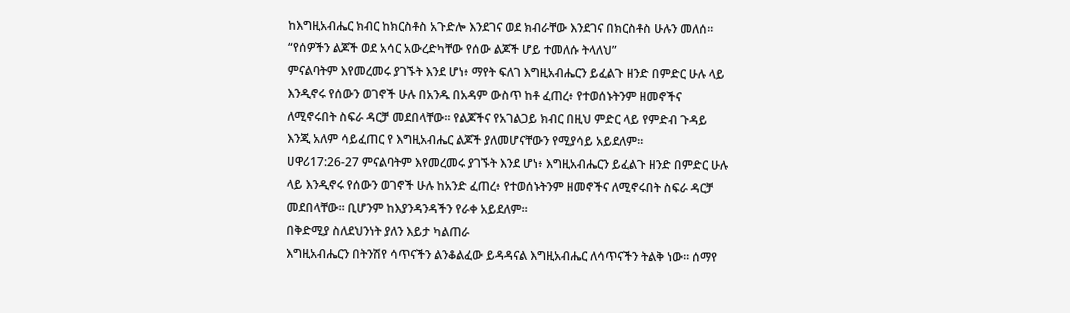ከእግዚአብሔር ክብር ከክርስቶስ አጉድሎ እንደገና ወደ ክብራቸው እንደገና በክርስቶስ ሁሉን መለሰ።
“የሰዎችን ልጆች ወደ አሳር አውረድካቸው የሰው ልጆች ሆይ ተመለሱ ትላለህ”
ምናልባትም እየመረመሩ ያገኙት እንደ ሆነ፥ ማየት ፍለገ እግዚአብሔርን ይፈልጉ ዘንድ በምድር ሁሉ ላይ እንዲኖሩ የሰውን ወገኖች ሁሉ በአንዱ በአዳም ውስጥ ከቶ ፈጠረ፥ የተወሰኑትንም ዘመኖችና ለሚኖሩበት ስፍራ ዳርቻ መደበላቸው። የልጆችና የአገልጋይ ክብር በዚህ ምድር ላይ የምድብ ጉዳይ እንጂ አለም ሳይፈጠር የ እግዚአብሔር ልጆች ያለመሆናቸውን የሚያሳይ አይደለም።
ሀዋሪ17:26-27 ምናልባትም እየመረመሩ ያገኙት እንደ ሆነ፥ እግዚአብሔርን ይፈልጉ ዘንድ በምድር ሁሉ ላይ እንዲኖሩ የሰውን ወገኖች ሁሉ ከአንድ ፈጠረ፥ የተወሰኑትንም ዘመኖችና ለሚኖሩበት ስፍራ ዳርቻ መደበላቸው። ቢሆንም ከእያንዳንዳችን የራቀ አይደለም።
በቅድሚያ ስለደህንነት ያለን እይታ ካልጠራ
እግዚአብሔርን በትንሽየ ሳጥናችን ልንቆልፈው ይዳዳናል እግዚአብሔር ለሳጥናችን ትልቅ ነው። ሰማየ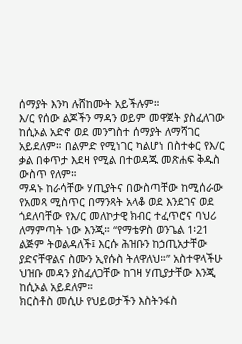ሰማያት እንካ ሉሸከሙት አይችሉም።
እ/ር የሰው ልጆችን ማዳን ወይም መዋጀት ያስፈለገው ከሲኦል አድኖ ወደ መንግስተ ሰማያት ለማሻገር አይደለም። በልምድ የሚነገር ካልሆነ በስተቀር የእ/ር ቃል በቀጥታ እደዛ የሚል በተወዳጁ መጽሐፍ ቅዱስ ውስጥ የለም።
ማዳኑ ከራሳቸው ሃጢያትና በውስጣቸው ከሚሰራው የአመጻ ሚስጥር በማንጻት አላቆ ወደ እንደገና ወደ ጎደለባቸው የእ/ር መለኮታዊ ክብር ተፈጥሮና ባህሪ ለማምጣት ነው እንጂ። “የማቴዎስ ወንጌል 1፡21 ልጅም ትወልዳለች፤ እርሱ ሕዝቡን ከኃጢአታቸው ያድናቸዋልና ስሙን ኢየሱስ ትለዋለህ።” አስተዋላችሁ ህዝቡ መዳን ያስፈለጋቸው ከገዛ ሃጢያታቸው እንጂ ከሲኦል አይደለም።
ክርስቶስ መሲሁ የህይወታችን እስትንፋስ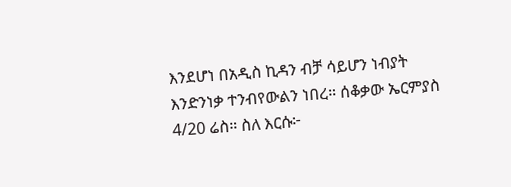እንደሆነ በአዲስ ኪዳን ብቻ ሳይሆን ነብያት እንድንነቃ ተንብየውልን ነበረ። ሰቆቃው ኤርምያስ 4/20 ሬስ። ስለ እርሱ፦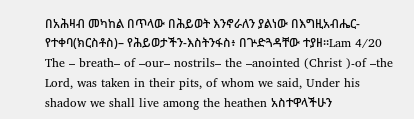በአሕዛብ መካከል በጥላው በሕይወት እንኖራለን ያልነው በእግዚአብሔር-የተቀባ(ክርስቶስ)– የሕይወታችን-እስትንፋስ፥ በጕድጓዳቸው ተያዘ።Lam 4/20 The – breath– of –our– nostrils– the –anointed (Christ )-of –the Lord, was taken in their pits, of whom we said, Under his shadow we shall live among the heathen አስተዋላችሁን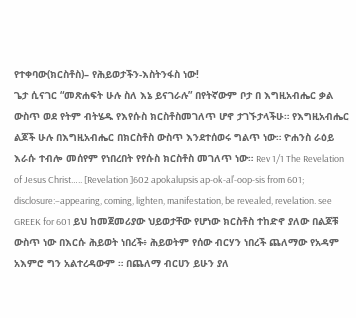የተቀባው(ክርስቶስ)– የሕይወታችን-እስትንፋስ ነው!
ጌታ ሲናገር “መጽሐፍት ሁሉ ስለ እኔ ይናገራሉ” በየትኛውም ቦታ በ እግዚአብሔር ቃል ውስጥ ወደ የትም ብትሄዱ የእየሱስ ክርስቶስመገለጥ ሆኖ ታገኙታላችሁ። የእግዚአብሔር ልጆች ሁሉ በእግዚአብሔር በክርስቶስ ውስጥ እንደተሰወሩ ግልጥ ነው። ዮሐንስ ራዕይ እራሱ ተብሎ መሰየም የነበረበት የየሱስ ክርስቶስ መገለጥ ነው። Rev 1/1 The Revelation of Jesus Christ….. [Revelation ]602 apokalupsis ap-ok-al’-oop-sis from 601; disclosure:–appearing, coming, lighten, manifestation, be revealed, revelation. see GREEK for 601 ይህ ከመጀመሪያው ህይወታቸው የሆነው ክርስቶስ ተከድኖ ያለው በልጆቹ ውስጥ ነው በእርሱ ሕይወት ነበረች፥ ሕይወትም የሰው ብርሃን ነበረች ጨለማው የአዳም አእምሮ ግን አልተረዳውም ። በጨለማ ብርሀን ይሁን ያለ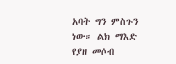አባት ግን ምስጉን ነው። ልክ ማእድ የያዘ መሶብ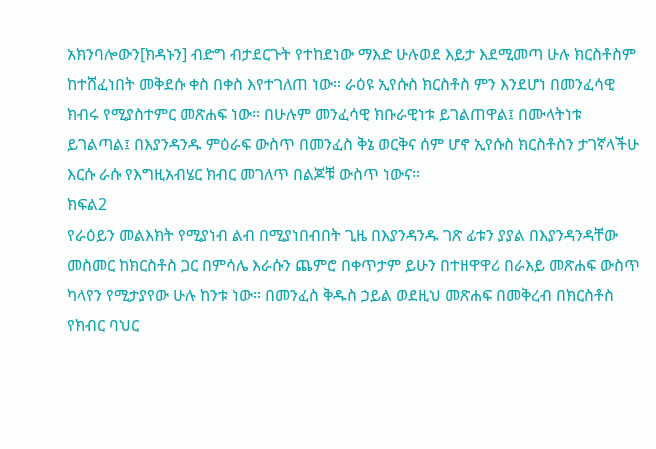አክንባሎውን[ክዳኑን] ብድግ ብታደርጉት የተከደነው ማእድ ሁሉወደ እይታ እደሚመጣ ሁሉ ክርስቶስም ከተሸፈነበት መቅደሱ ቀስ በቀስ እየተገለጠ ነው። ራዕዩ ኢየሱስ ክርስቶስ ምን እንደሆነ በመንፈሳዊ ክብሩ የሚያስተምር መጽሐፍ ነው። በሁሉም መንፈሳዊ ክቡራዊነቱ ይገልጠዋል፤ በሙላትነቱ ይገልጣል፤ በእያንዳንዱ ምዕራፍ ውስጥ በመንፈስ ቅኔ ወርቅና ሰም ሆኖ ኢየሱስ ክርስቶስን ታገኛላችሁ እርሱ ራሱ የእግዚአብሄር ክብር መገለጥ በልጆቹ ውስጥ ነውና።
ክፍል2
የራዕይን መልእክት የሚያነብ ልብ በሚያነበብበት ጊዜ በእያንዳንዱ ገጽ ፊቱን ያያል በእያንዳንዳቸው መስመር ከክርስቶስ ጋር በምሳሌ እራሱን ጨምሮ በቀጥታም ይሁን በተዘዋዋሪ በራእይ መጽሐፍ ውስጥ ካላየን የሚታያየው ሁሉ ከንቱ ነው። በመንፈስ ቅዱስ ኃይል ወደዚህ መጽሐፍ በመቅረብ በክርስቶስ የክብር ባህር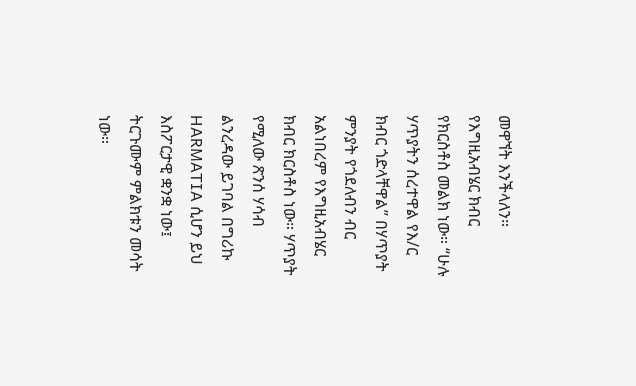መዋኘት እንችላለን። የእግዚአብሄር ክብር የክርስቶስ መልክ ነው። “ሁሉ ሃጥያትን ሰረተዋል የእ/ር ክብር ጎድላቸዋል” በሃጥያት ምንያት የጎደለብን ብር አልነበረም የእግዚአብሄር ክብር ክርስቶስ ነው። ሃጥያት የሚለው ጽንሰ ሃሳብ ልንረዳው ይገባል በግሪኩ HARMATIA ሲሆን ይህ እስፖርታዊ ቋንቋ ነው፤ ትርጉሙም ምልክቱን መሳት ነው።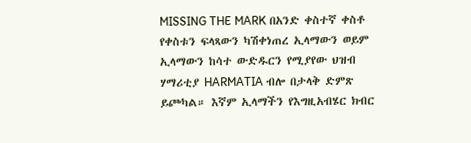MISSING THE MARK በአንድ ቀስተኛ ቀስቶ የቀስቱን ፍላጻውን ካሽቀነጠረ ኢላማውን ወይም ኢላማውን ከሳተ ውድዱርን የሚያየው ህዝብ ሃማሪቲያ HARMATIA ብሎ በታላቅ ድምጽ ይጮካል። እኛም ኢላማችን የእግዚአብሄር ክብር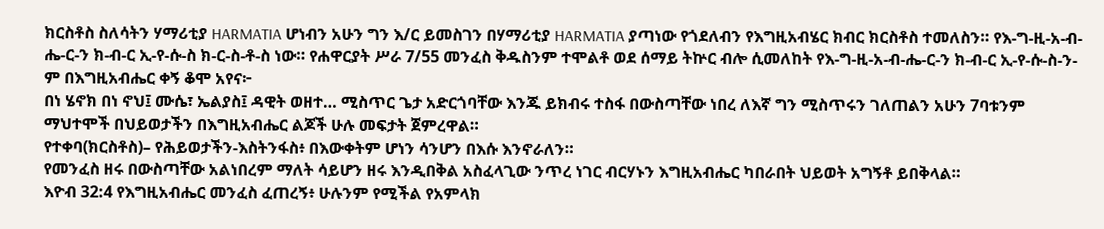ክርስቶስ ስለሳትን ሃማሪቲያ HARMATIA ሆነብን አሁን ግን እ/ር ይመስገን በሃማሪቲያ HARMATIA ያጣነው የጎደለብን የእግዚአብሄር ክብር ክርስቶስ ተመለስን። የእ-ግ-ዚ-አ-ብ-ሔ-ር-ን ክ-ብ-ር ኢ-የ-ሱ-ስ ክ-ር-ስ-ቶ-ስ ነው። የሐዋርያት ሥራ 7/55 መንፈስ ቅዱስንም ተሞልቶ ወደ ሰማይ ትኵር ብሎ ሲመለከት የእ-ግ-ዚ-አ-ብ-ሔ-ር-ን ክ-ብ-ር ኢ-የ-ሱ-ስ-ን-ም በእግዚአብሔር ቀኝ ቆሞ አየና፦
በነ ሄኖክ በነ ኖህ፤ ሙሴ፣ ኤልያስ፤ ዳዊት ወዘተ… ሚስጥር ጌታ አድርጎባቸው እንጁ ይክብሩ ተስፋ በውስጣቸው ነበረ ለእኛ ግን ሚስጥሩን ገለጠልን አሁን 7ባቱንም ማህተሞች በህይወታችን በእግዚአብሔር ልጆች ሁሉ መፍታት ጀምረዋል።
የተቀባ(ክርስቶስ)– የሕይወታችን-እስትንፋስ፥ በእውቀትም ሆነን ሳንሆን በእሱ እንኖራለን።
የመንፈስ ዘሩ በውስጣቸው አልነበረም ማለት ሳይሆን ዘሩ እንዲበቅል አስፈላጊው ንጥረ ነገር ብርሃኑን እግዚአብሔር ካበራበት ህይወት አግኝቶ ይበቅላል።
እዮብ 32:4 የእግዚአብሔር መንፈስ ፈጠረኝ፥ ሁሉንም የሚችል የአምላክ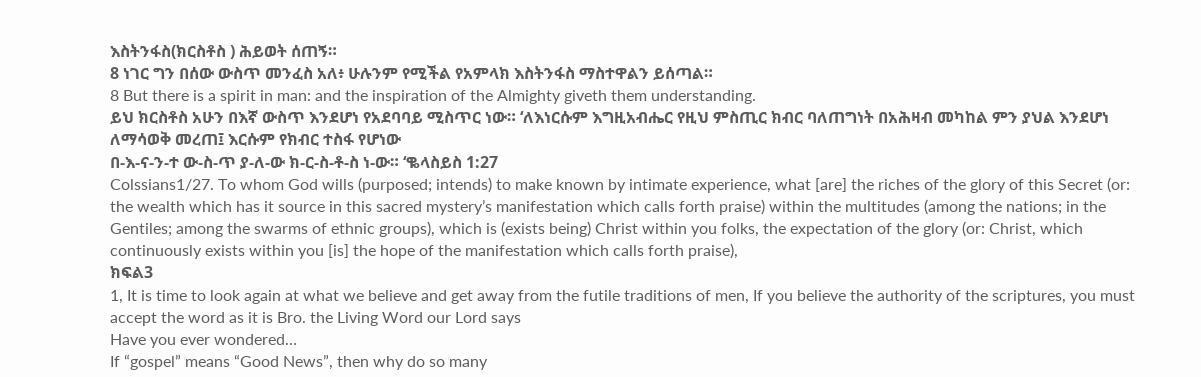እስትንፋስ(ክርስቶስ ) ሕይወት ሰጠኝ።
8 ነገር ግን በሰው ውስጥ መንፈስ አለ፥ ሁሉንም የሚችል የአምላክ እስትንፋስ ማስተዋልን ይሰጣል።
8 But there is a spirit in man: and the inspiration of the Almighty giveth them understanding.
ይህ ክርስቶስ አሁን በእኛ ውስጥ እንደሆነ የአደባባይ ሚስጥር ነው። ‘ለእነርሱም እግዚአብሔር የዚህ ምስጢር ክብር ባለጠግነት በአሕዛብ መካከል ምን ያህል እንደሆነ ለማሳወቅ መረጠ፤ እርሱም የክብር ተስፋ የሆነው
በ-እ-ና-ን-ተ ው-ስ-ጥ ያ-ለ-ው ክ-ር-ስ-ቶ-ስ ነ-ው። ‘ቈላስይስ 1:27
Colssians1/27. To whom God wills (purposed; intends) to make known by intimate experience, what [are] the riches of the glory of this Secret (or: the wealth which has it source in this sacred mystery’s manifestation which calls forth praise) within the multitudes (among the nations; in the Gentiles; among the swarms of ethnic groups), which is (exists being) Christ within you folks, the expectation of the glory (or: Christ, which continuously exists within you [is] the hope of the manifestation which calls forth praise),
ክፍል3
1, It is time to look again at what we believe and get away from the futile traditions of men, If you believe the authority of the scriptures, you must accept the word as it is Bro. the Living Word our Lord says
Have you ever wondered…
If “gospel” means “Good News”, then why do so many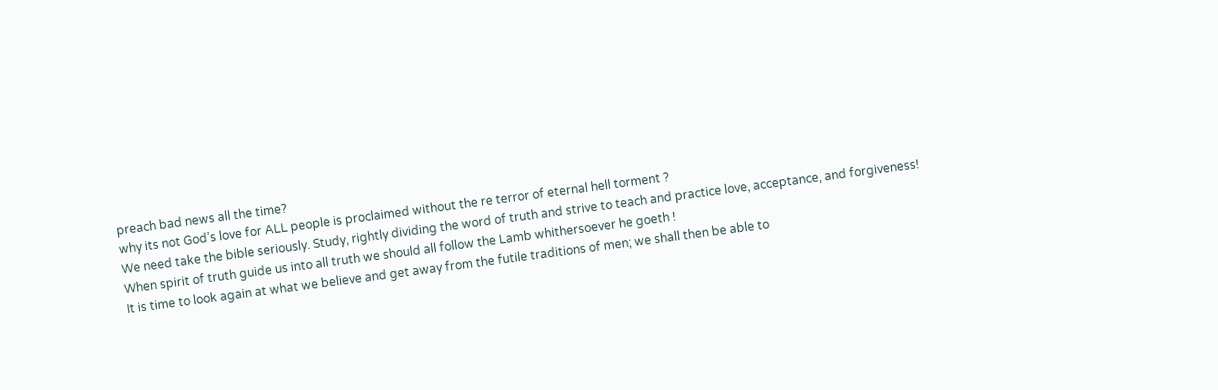preach bad news all the time?
why its not God’s love for ALL people is proclaimed without the re terror of eternal hell torment ?
We need take the bible seriously. Study, rightly dividing the word of truth and strive to teach and practice love, acceptance, and forgiveness!
When spirit of truth guide us into all truth we should all follow the Lamb whithersoever he goeth !
It is time to look again at what we believe and get away from the futile traditions of men; we shall then be able to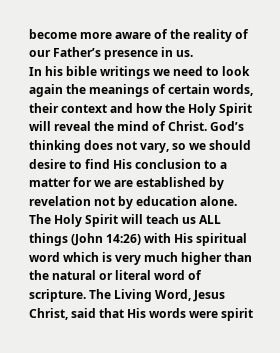become more aware of the reality of our Father’s presence in us.
In his bible writings we need to look again the meanings of certain words, their context and how the Holy Spirit will reveal the mind of Christ. God’s thinking does not vary, so we should desire to find His conclusion to a matter for we are established by revelation not by education alone.
The Holy Spirit will teach us ALL things (John 14:26) with His spiritual word which is very much higher than the natural or literal word of scripture. The Living Word, Jesus Christ, said that His words were spirit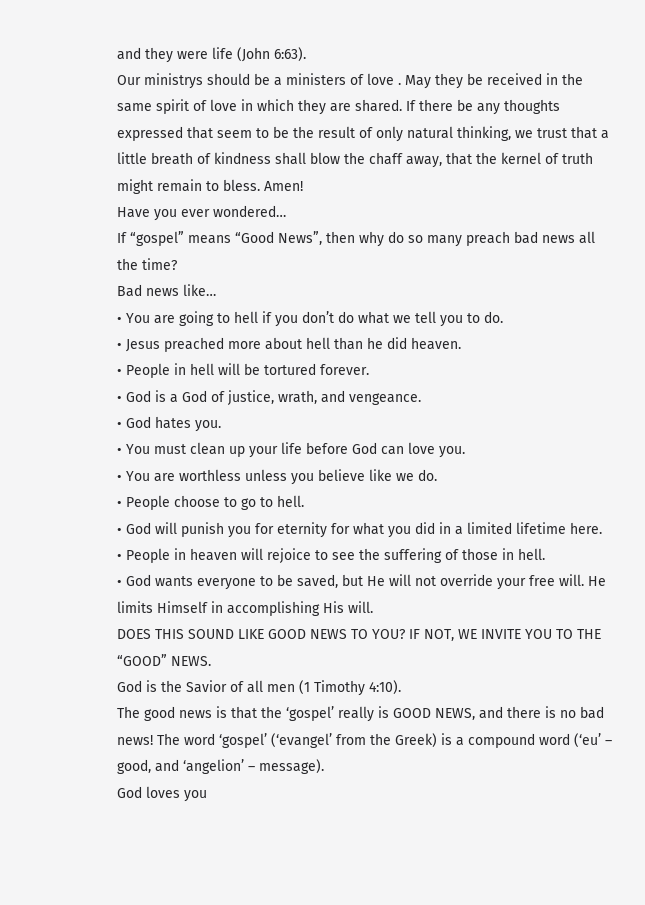and they were life (John 6:63).
Our ministrys should be a ministers of love . May they be received in the same spirit of love in which they are shared. If there be any thoughts expressed that seem to be the result of only natural thinking, we trust that a little breath of kindness shall blow the chaff away, that the kernel of truth might remain to bless. Amen!
Have you ever wondered…
If “gospel” means “Good News”, then why do so many preach bad news all the time?
Bad news like…
• You are going to hell if you don’t do what we tell you to do.
• Jesus preached more about hell than he did heaven.
• People in hell will be tortured forever.
• God is a God of justice, wrath, and vengeance.
• God hates you.
• You must clean up your life before God can love you.
• You are worthless unless you believe like we do.
• People choose to go to hell.
• God will punish you for eternity for what you did in a limited lifetime here.
• People in heaven will rejoice to see the suffering of those in hell.
• God wants everyone to be saved, but He will not override your free will. He limits Himself in accomplishing His will.
DOES THIS SOUND LIKE GOOD NEWS TO YOU? IF NOT, WE INVITE YOU TO THE “GOOD” NEWS.
God is the Savior of all men (1 Timothy 4:10).
The good news is that the ‘gospel’ really is GOOD NEWS, and there is no bad news! The word ‘gospel’ (‘evangel’ from the Greek) is a compound word (‘eu’ – good, and ‘angelion’ – message).
God loves you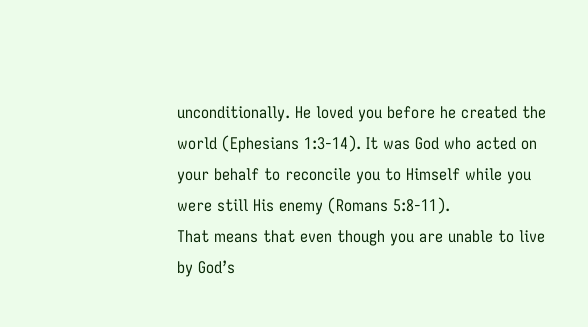unconditionally. He loved you before he created the world (Ephesians 1:3-14). It was God who acted on your behalf to reconcile you to Himself while you were still His enemy (Romans 5:8-11).
That means that even though you are unable to live by God’s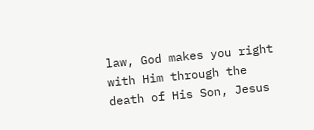law, God makes you right with Him through the death of His Son, Jesus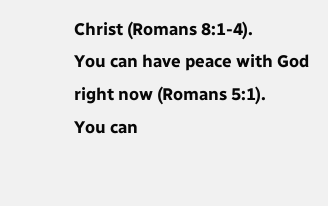Christ (Romans 8:1-4).
You can have peace with God right now (Romans 5:1).
You can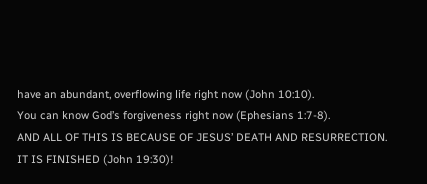have an abundant, overflowing life right now (John 10:10).
You can know God’s forgiveness right now (Ephesians 1:7-8).
AND ALL OF THIS IS BECAUSE OF JESUS’ DEATH AND RESURRECTION.
IT IS FINISHED (John 19:30)!